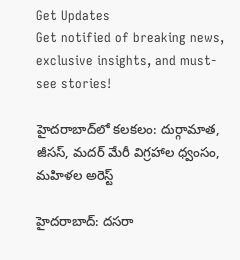Get Updates
Get notified of breaking news, exclusive insights, and must-see stories!

హైదరాబాద్‌లో కలకలం: దుర్గామాత, జీసస్, మదర్ మేరీ విగ్రహాల ధ్వంసం, మహిళల అరెస్ట్

హైదరాబాద్: దసరా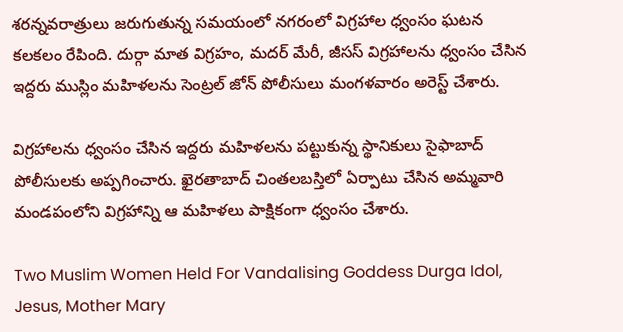శరన్నవరాత్రులు జరుగుతున్న సమయంలో నగరంలో విగ్రహాల ధ్వంసం ఘటన కలకలం రేపింది. దుర్గా మాత విగ్రహం, మదర్ మేరీ, జీసస్ విగ్రహాలను ధ్వంసం చేసిన ఇద్దరు ముస్లిం మహిళలను సెంట్రల్ జోన్ పోలీసులు మంగళవారం అరెస్ట్ చేశారు.

విగ్రహాలను ధ్వంసం చేసిన ఇద్దరు మహిళలను పట్టుకున్న స్థానికులు సైఫాబాద్ పోలీసులకు అప్పగించారు. ఖైరతాబాద్ చింతలబస్తిలో ఏర్పాటు చేసిన అమ్మవారి మండపంలోని విగ్రహాన్ని ఆ మహిళలు పాక్షికంగా ధ్వంసం చేశారు.

Two Muslim Women Held For Vandalising Goddess Durga Idol, Jesus, Mother Mary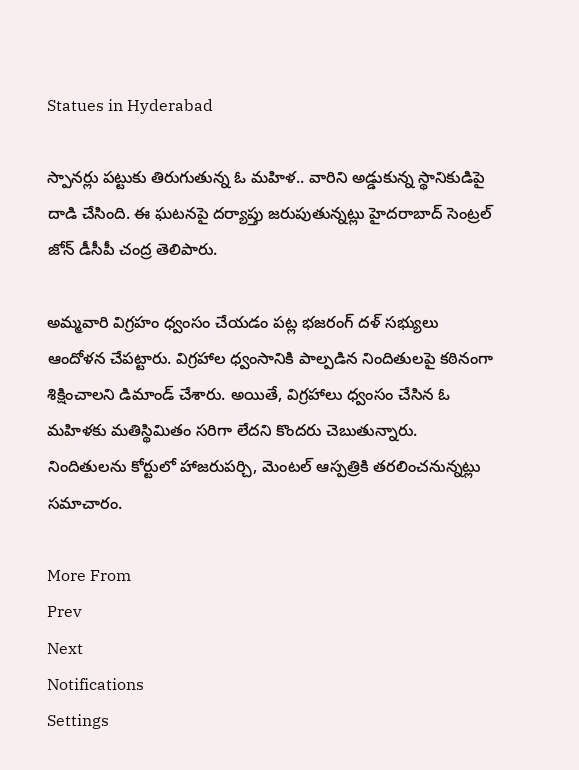Statues in Hyderabad

స్పానర్లు పట్టుకు తిరుగుతున్న ఓ మహిళ.. వారిని అడ్డుకున్న స్థానికుడిపై దాడి చేసింది. ఈ ఘటనపై దర్యాప్తు జరుపుతున్నట్లు హైదరాబాద్ సెంట్రల్ జోన్ డీసీపీ చంద్ర తెలిపారు.

అమ్మవారి విగ్రహం ధ్వంసం చేయడం పట్ల భజరంగ్ దళ్ సభ్యులు ఆందోళన చేపట్టారు. విగ్రహాల ధ్వంసానికి పాల్పడిన నిందితులపై కఠినంగా శిక్షించాలని డిమాండ్ చేశారు. అయితే, విగ్రహాలు ధ్వంసం చేసిన ఓ మహిళకు మతిస్థిమితం సరిగా లేదని కొందరు చెబుతున్నారు. నిందితులను కోర్టులో హాజరుపర్చి, మెంటల్ ఆస్పత్రికి తరలించనున్నట్లు సమాచారం.

More From
Prev
Next
Notifications
Settings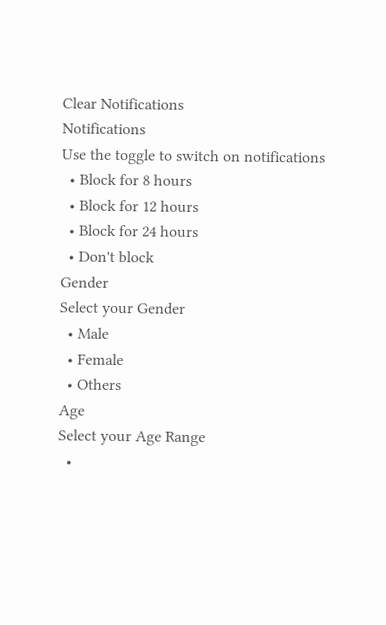Clear Notifications
Notifications
Use the toggle to switch on notifications
  • Block for 8 hours
  • Block for 12 hours
  • Block for 24 hours
  • Don't block
Gender
Select your Gender
  • Male
  • Female
  • Others
Age
Select your Age Range
  •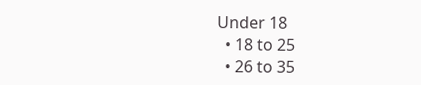Under 18
  • 18 to 25
  • 26 to 35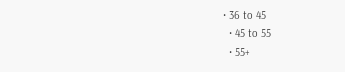• 36 to 45
  • 45 to 55
  • 55+